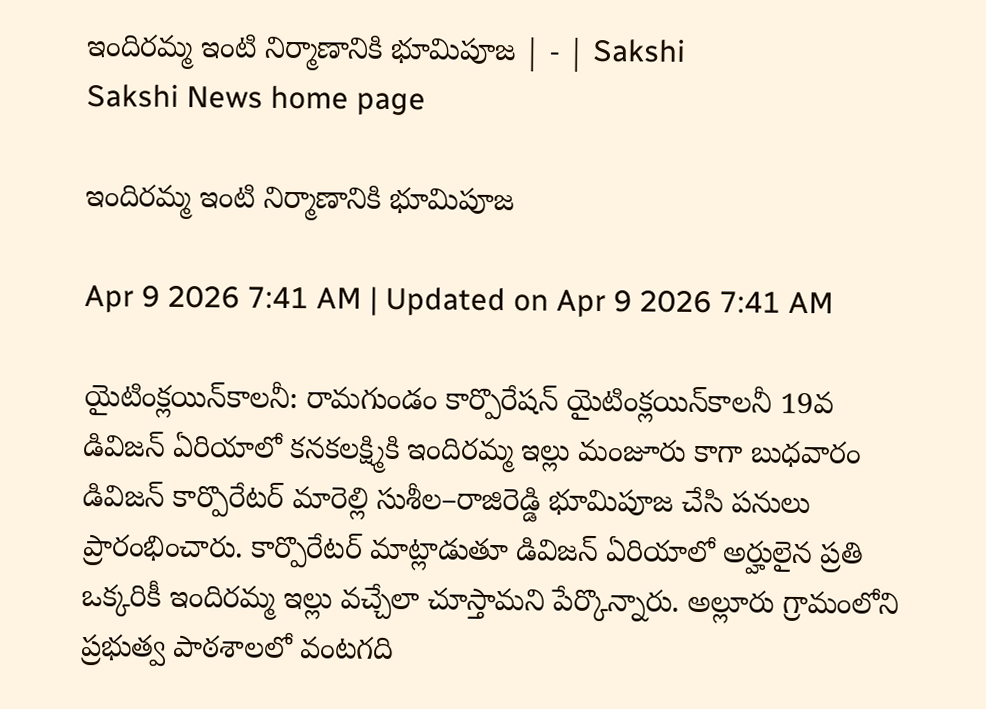ఇందిరమ్మ ఇంటి నిర్మాణానికి భూమిపూజ | - | Sakshi
Sakshi News home page

ఇందిరమ్మ ఇంటి నిర్మాణానికి భూమిపూజ

Apr 9 2026 7:41 AM | Updated on Apr 9 2026 7:41 AM

యైటింక్లయిన్‌కాలనీ: రామగుండం కార్పొరేషన్‌ యైటింక్లయిన్‌కాలనీ 19వ డివిజన్‌ ఏరియాలో కనకలక్ష్మికి ఇందిరమ్మ ఇల్లు మంజూరు కాగా బుధవారం డివిజన్‌ కార్పొరేటర్‌ మారెల్లి సుశీల–రాజిరెడ్డి భూమిపూజ చేసి పనులు ప్రారంభించారు. కార్పొరేటర్‌ మాట్లాడుతూ డివిజన్‌ ఏరియాలో అర్హులైన ప్రతి ఒక్కరికీ ఇందిరమ్మ ఇల్లు వచ్చేలా చూస్తామని పేర్కొన్నారు. అల్లూరు గ్రామంలోని ప్రభుత్వ పాఠశాలలో వంటగది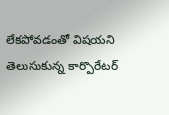లేకపోవడంతో విషయని తెలుసుకున్న కార్పొరేటర్‌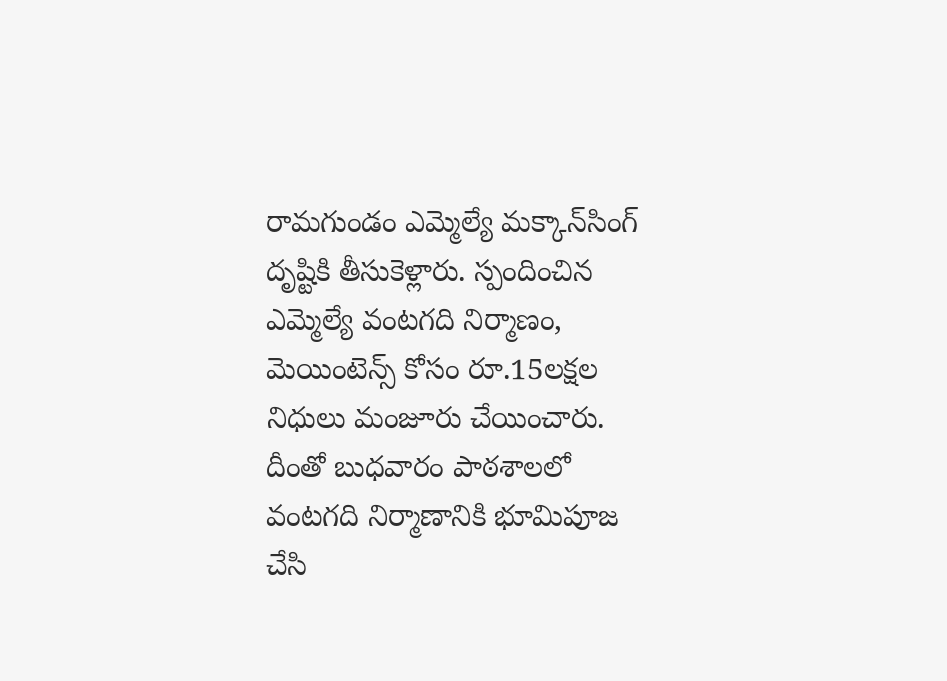రామగుండం ఎమ్మెల్యే మక్కాన్‌సింగ్‌ దృష్టికి తీసుకెళ్లారు. స్పందించిన ఎమ్మెల్యే వంటగది నిర్మాణం, మెయింటెన్స్‌ కోసం రూ.15లక్షల నిధులు మంజూరు చేయించారు. దీంతో బుధవారం పాఠశాలలో వంటగది నిర్మాణానికి భూమిపూజ చేసి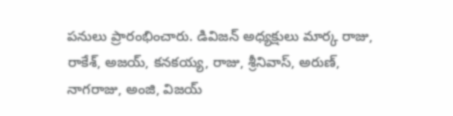పనులు ప్రారంభించారు. డివిజన్‌ అధ్యక్షులు మార్క రాజు, రాకేశ్‌, అజయ్‌, కనకయ్య, రాజు, శ్రీనివాస్‌, అరుణ్‌, నాగరాజు, అంజి, విజయ్‌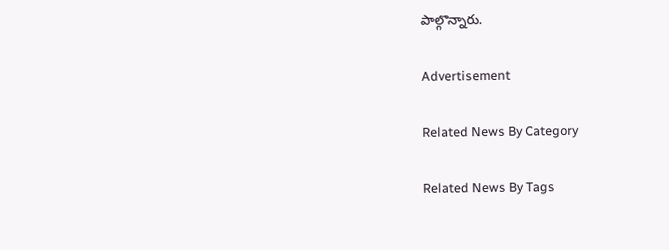పాల్గొన్నారు.

Advertisement

Related News By Category

Related News By Tags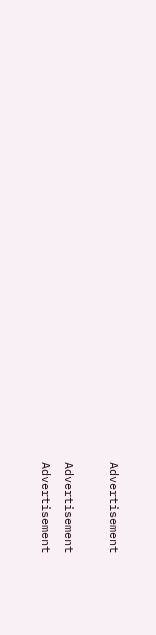Advertisement

Advertisement
Advertisement